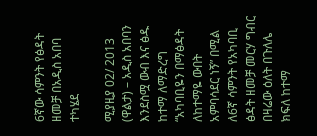6ኛው ሳምንት የፅዳት ዘመቻ በአዲስ አበባ ተካሄደ

ሚያዚያ 02/ 2013 (ዋልታ) – አዲስ አበባን እንደስሟ ውብ እና ፅዱ ከተማ ለማድረግ “አካባቢዬን በማፅዳት ለከተማዬ ውበት አምባሳደር ነኝ” በሚል ለ6ኛ ሳምንት የአካባቢ ፅዳት ዘመቻ መርሃ ግብር በዛሬው ዕለት በጉለሌ ክፍለ ከተማ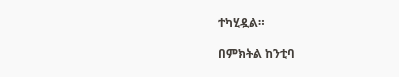ተካሂዷል።

በምክትል ከንቲባ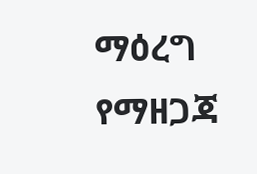ማዕረግ የማዘጋጃ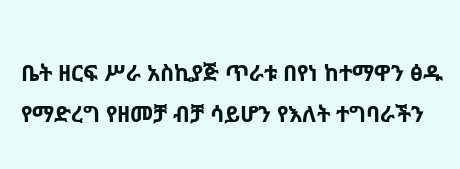ቤት ዘርፍ ሥራ አስኪያጅ ጥራቱ በየነ ከተማዋን ፅዱ የማድረግ የዘመቻ ብቻ ሳይሆን የእለት ተግባራችን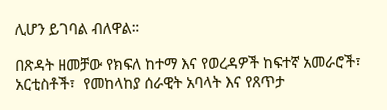ሊሆን ይገባል ብለዋል።

በጽዳት ዘመቻው የክፍለ ከተማ እና የወረዳዎች ከፍተኛ አመራሮች፣  አርቲስቶች፣  የመከላከያ ሰራዊት አባላት እና የጸጥታ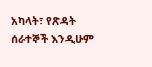አካላት፣ የጽዳት ሰራተኞች እንዲሁም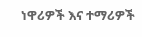ነዋሪዎች እና ተማሪዎች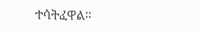ተሳትፈዋል።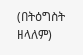(በትዕግስት ዘላለም)